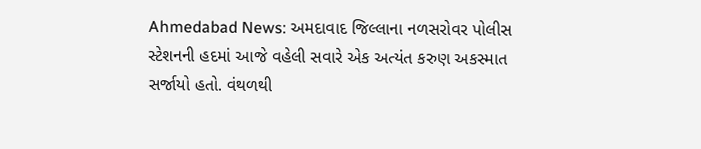Ahmedabad News: અમદાવાદ જિલ્લાના નળસરોવર પોલીસ સ્ટેશનની હદમાં આજે વહેલી સવારે એક અત્યંત કરુણ અકસ્માત સર્જાયો હતો. વંથળથી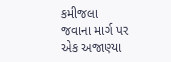કમીજલા જવાના માર્ગ પર એક અજાણ્યા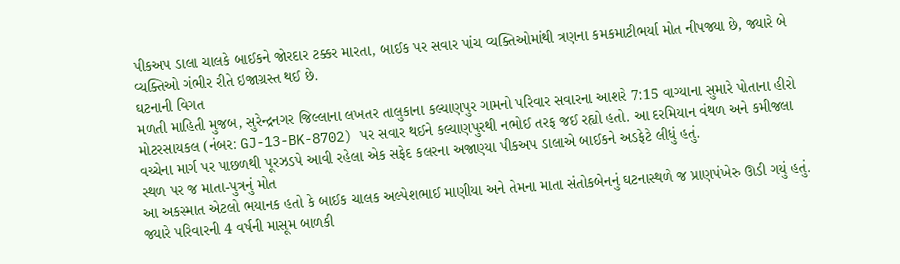પીકઅપ ડાલા ચાલકે બાઈકને જોરદાર ટક્કર મારતા, બાઈક પર સવાર પાંચ વ્યક્તિઓમાંથી ત્રણના કમકમાટીભર્યા મોત નીપજ્યા છે, જ્યારે બે વ્યક્તિઓ ગંભીર રીતે ઇજાગ્રસ્ત થઈ છે.
ઘટનાની વિગત
મળતી માહિતી મુજબ, સુરેન્દ્રનગર જિલ્લાના લખતર તાલુકાના કલ્યાણપુર ગામનો પરિવાર સવારના આશરે 7:15 વાગ્યાના સુમારે પોતાના હીરો મોટરસાયકલ (નંબર: GJ-13-BK-8702) પર સવાર થઈને કલ્યાણપુરથી નભોઈ તરફ જઈ રહ્યો હતો. આ દરમિયાન વંથળ અને કમીજલા વચ્ચેના માર્ગ પર પાછળથી પૂરઝડપે આવી રહેલા એક સફેદ કલરના અજાણ્યા પીકઅપ ડાલાએ બાઈકને અડફેટે લીધું હતું.
સ્થળ પર જ માતા-પુત્રનું મોત
આ અકસ્માત એટલો ભયાનક હતો કે બાઈક ચાલક અલ્પેશભાઈ માણીયા અને તેમના માતા સંતોકબેનનું ઘટનાસ્થળે જ પ્રાણપંખેરુ ઊડી ગયું હતું. જ્યારે પરિવારની 4 વર્ષની માસૂમ બાળકી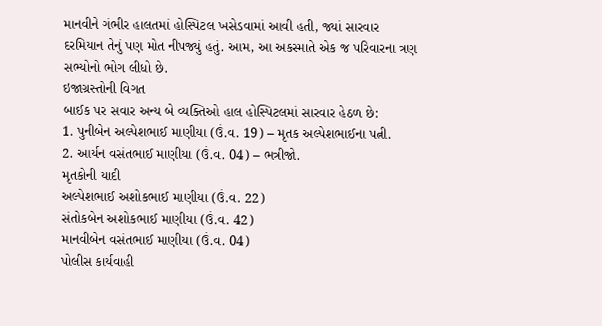માનવીને ગંભીર હાલતમાં હોસ્પિટલ ખસેડવામાં આવી હતી, જ્યાં સારવાર દરમિયાન તેનું પણ મોત નીપજ્યું હતું. આમ, આ અકસ્માતે એક જ પરિવારના ત્રણ સભ્યોનો ભોગ લીધો છે.
ઇજાગ્રસ્તોની વિગત
બાઈક પર સવાર અન્ય બે વ્યક્તિઓ હાલ હોસ્પિટલમાં સારવાર હેઠળ છે:
1. પુનીબેન અલ્પેશભાઈ માણીયા (ઉં.વ. 19) – મૃતક અલ્પેશભાઈના પત્ની.
2. આર્યન વસંતભાઈ માણીયા (ઉં.વ. 04) – ભત્રીજો.
મૃતકોની યાદી
અલ્પેશભાઈ અશોકભાઈ માણીયા (ઉં.વ. 22)
સંતોકબેન અશોકભાઈ માણીયા (ઉં.વ. 42)
માનવીબેન વસંતભાઈ માણીયા (ઉં.વ. 04)
પોલીસ કાર્યવાહી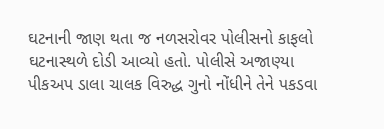ઘટનાની જાણ થતા જ નળસરોવર પોલીસનો કાફલો ઘટનાસ્થળે દોડી આવ્યો હતો. પોલીસે અજાણ્યા પીકઅપ ડાલા ચાલક વિરુદ્ધ ગુનો નોંધીને તેને પકડવા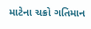માટેના ચક્રો ગતિમાન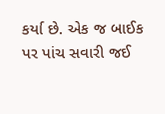કર્યા છે. એક જ બાઈક પર પાંચ સવારી જઈ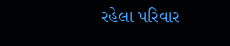રહેલા પરિવાર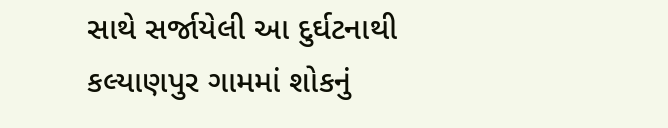સાથે સર્જાયેલી આ દુર્ઘટનાથી કલ્યાણપુર ગામમાં શોકનું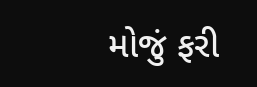મોજું ફરી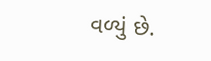વળ્યું છે.